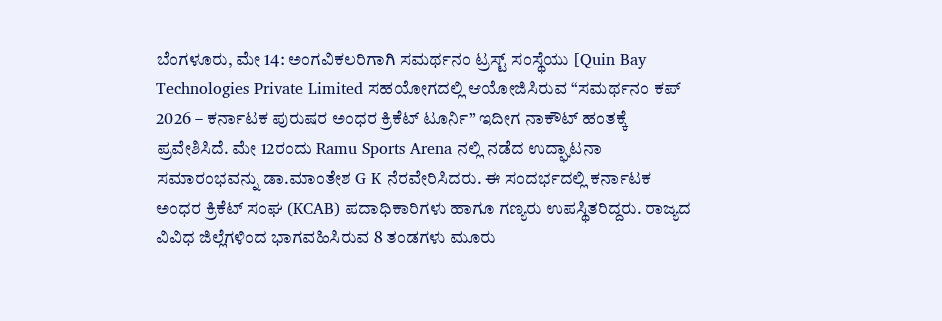ಬೆಂಗಳೂರು, ಮೇ 14: ಅಂಗವಿಕಲರಿಗಾಗಿ ಸಮರ್ಥನಂ ಟ್ರಸ್ಟ್ ಸಂಸ್ಥೆಯು [Quin Bay Technologies Private Limited ಸಹಯೋಗದಲ್ಲಿ ಆಯೋಜಿಸಿರುವ “ಸಮರ್ಥನಂ ಕಪ್ 2026 – ಕರ್ನಾಟಕ ಪುರುಷರ ಅಂಧರ ಕ್ರಿಕೆಟ್ ಟೂರ್ನಿ” ಇದೀಗ ನಾಕೌಟ್ ಹಂತಕ್ಕೆ ಪ್ರವೇಶಿಸಿದೆ. ಮೇ 12ರಂದು Ramu Sports Arena ನಲ್ಲಿ ನಡೆದ ಉದ್ಘಾಟನಾ ಸಮಾರಂಭವನ್ನು ಡಾ.ಮಾಂತೇಶ G K ನೆರವೇರಿಸಿದರು. ಈ ಸಂದರ್ಭದಲ್ಲಿ ಕರ್ನಾಟಕ ಅಂಧರ ಕ್ರಿಕೆಟ್ ಸಂಘ (KCAB) ಪದಾಧಿಕಾರಿಗಳು ಹಾಗೂ ಗಣ್ಯರು ಉಪಸ್ಥಿತರಿದ್ದರು. ರಾಜ್ಯದ ವಿವಿಧ ಜಿಲ್ಲೆಗಳಿಂದ ಭಾಗವಹಿಸಿರುವ 8 ತಂಡಗಳು ಮೂರು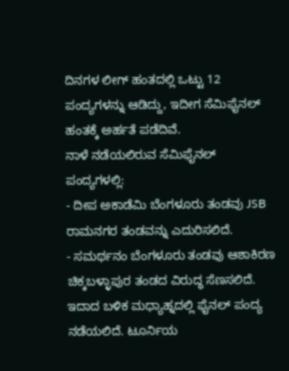ದಿನಗಳ ಲೀಗ್ ಹಂತದಲ್ಲಿ ಒಟ್ಟು 12 ಪಂದ್ಯಗಳನ್ನು ಆಡಿದ್ದು, ಇದೀಗ ಸೆಮಿಫೈನಲ್ ಹಂತಕ್ಕೆ ಅರ್ಹತೆ ಪಡೆದಿವೆ.
ನಾಳೆ ನಡೆಯಲಿರುವ ಸೆಮಿಫೈನಲ್ ಪಂದ್ಯಗಳಲ್ಲಿ:
- ದೀಪ ಅಕಾಡೆಮಿ ಬೆಂಗಳೂರು ತಂಡವು JSB ರಾಮನಗರ ತಂಡವನ್ನು ಎದುರಿಸಲಿದೆ.
- ಸಮರ್ಥನಂ ಬೆಂಗಳೂರು ತಂಡವು ಆಶಾಕಿರಣ ಚಿಕ್ಕಬಳ್ಳಾಪುರ ತಂಡದ ವಿರುದ್ಧ ಸೆಣಸಲಿದೆ.
ಇದಾದ ಬಳಿಕ ಮಧ್ಯಾಹ್ನದಲ್ಲಿ ಫೈನಲ್ ಪಂದ್ಯ ನಡೆಯಲಿದೆ. ಟೂರ್ನಿಯ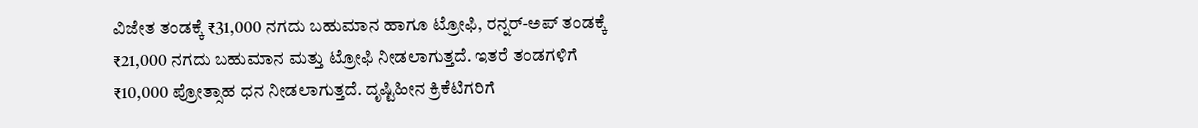ವಿಜೇತ ತಂಡಕ್ಕೆ ₹31,000 ನಗದು ಬಹುಮಾನ ಹಾಗೂ ಟ್ರೋಫಿ, ರನ್ನರ್-ಅಪ್ ತಂಡಕ್ಕೆ ₹21,000 ನಗದು ಬಹುಮಾನ ಮತ್ತು ಟ್ರೋಫಿ ನೀಡಲಾಗುತ್ತದೆ. ಇತರೆ ತಂಡಗಳಿಗೆ ₹10,000 ಪ್ರೋತ್ಸಾಹ ಧನ ನೀಡಲಾಗುತ್ತದೆ. ದೃಷ್ಟಿಹೀನ ಕ್ರಿಕೆಟಿಗರಿಗೆ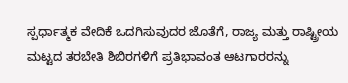ಸ್ಪರ್ಧಾತ್ಮಕ ವೇದಿಕೆ ಒದಗಿಸುವುದರ ಜೊತೆಗೆ, ರಾಜ್ಯ ಮತ್ತು ರಾಷ್ಟ್ರೀಯ ಮಟ್ಟದ ತರಬೇತಿ ಶಿಬಿರಗಳಿಗೆ ಪ್ರತಿಭಾವಂತ ಆಟಗಾರರನ್ನು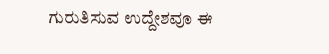ಗುರುತಿಸುವ ಉದ್ದೇಶವೂ ಈ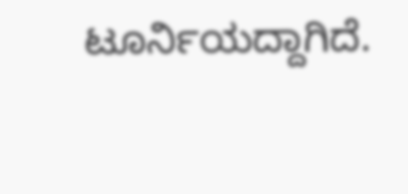ಟೂರ್ನಿಯದ್ದಾಗಿದೆ.